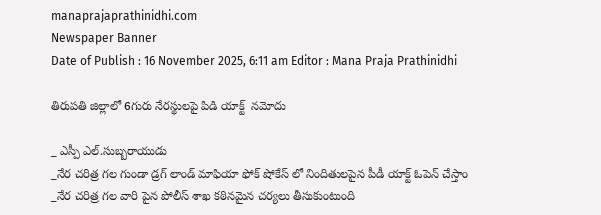manaprajaprathinidhi.com
Newspaper Banner
Date of Publish : 16 November 2025, 6:11 am Editor : Mana Praja Prathinidhi

తిరుపతి జిల్లాలో 6గురు నేరస్థులపై పిడి యాక్ట్  నమోదు

_ ఎస్పీ ఎల్.సుబ్బరాయుడు
_నేర చరిత్ర గల గుండా డ్రగ్ లాండ్ మాఫియా ఫోక్ షోకేస్ లో నిందితులపైన పీడీ యాక్ట్ ఓపెన్ చేస్తాం
_నేర చరిత్ర గల వారి పైన పోలీస్ శాఖ కఠినమైన చర్యలు తీసుకుంటుంది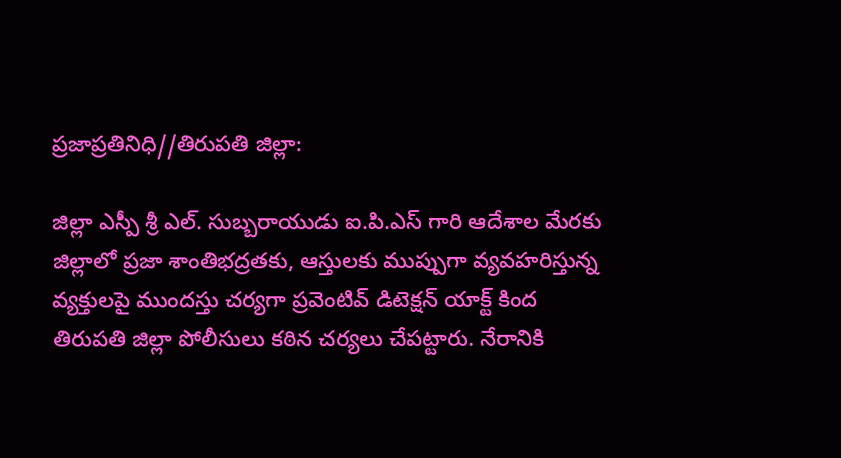ప్రజాప్రతినిధి//తిరుపతి జిల్లా:

జిల్లా ఎస్పీ శ్రీ ఎల్. సుబ్బరాయుడు ఐ.పి.ఎస్ గారి ఆదేశాల మేరకు జిల్లాలో ప్రజా శాంతిభద్రతకు, ఆస్తులకు ముప్పుగా వ్యవహరిస్తున్న వ్యక్తులపై ముందస్తు చర్యగా ప్రవెంటివ్ డిటెక్షన్ యాక్ట్ కింద తిరుపతి జిల్లా పోలీసులు కఠిన చర్యలు చేపట్టారు. నేరానికి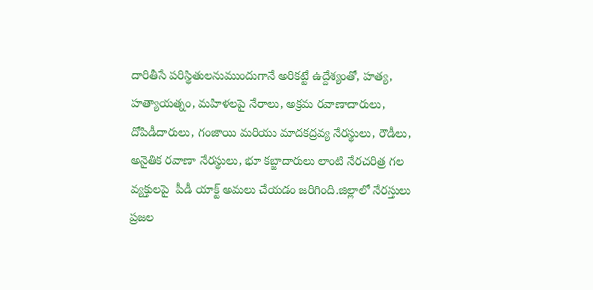దారితీసే పరిస్థితులనుముందుగానే అరికట్టే ఉద్దేశ్యంతో, హత్య, హత్యాయత్నం, మహిళలపై నేరాలు, అక్రమ రవాణాదారులు,
దోపిడీదారులు, గంజాయి మరియు మాదకద్రవ్య నేరస్థులు, రౌడీలు, అనైతిక రవాణా నేరస్థులు, భూ కబ్జాదారులు లాంటి నేరచరిత్ర గల వ్యక్తులపై  పీడీ యాక్ట్ అమలు చేయడం జరిగింది.జిల్లాలో నేరస్తులు ప్రజల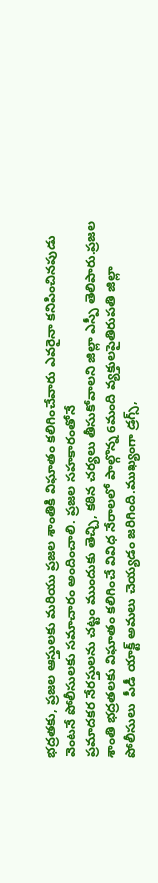భద్రతకు, ప్రజల ఆస్తులకు మరియు ప్రజల శాంతికి విఘాతం కలిగించేవారు ఎవరైనా కనిపించినపుడు వెంటనే పోలీసులకు సమాచారం అందించాలి. ప్రజల సహకారంతోనే
ప్రమాదకర నేరస్తులను చట్టం ముందుకు తెచ్చి, కఠిన చర్యలు తీసుకోవాలని జిల్లా ఎస్పీ తెలిపారు.ప్రజల శాంతి భద్రతలకు విఘాతం కలిగించే వివిధ నేరాలలో పాల్గొన్న 6మంది వ్యక్తులపైతిరుపతి జిల్లా పోలీసులు  పీడీ యాక్ట్ అమలు చెయ్యడం జరిగింది.ముఖ్యంగా డ్రగ్స్,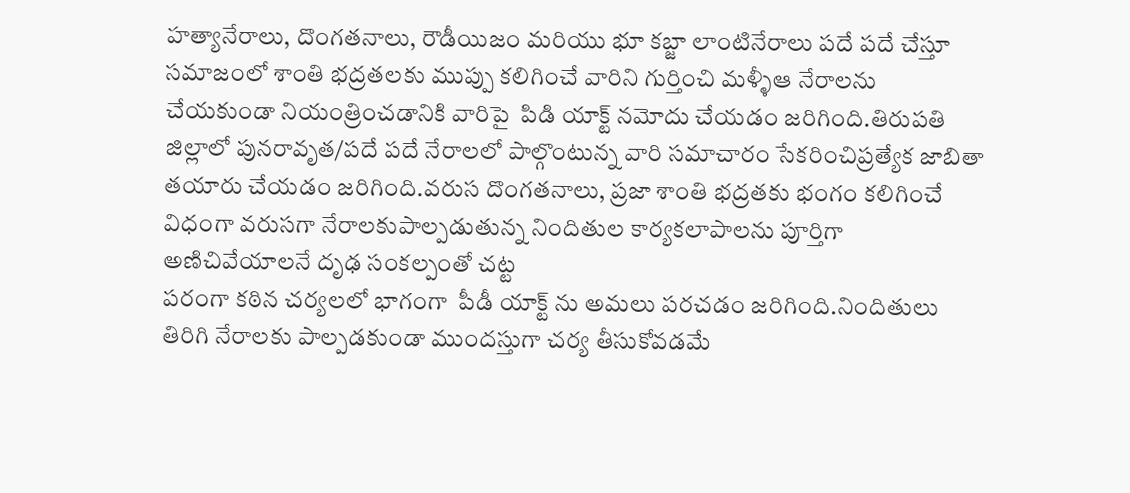హత్యానేరాలు, దొంగతనాలు, రౌడీయిజం మరియు భూ కబ్జా లాంటినేరాలు పదే పదే చేస్తూ సమాజంలో శాంతి భద్రతలకు ముప్పు కలిగించే వారిని గుర్తించి మళ్ళీఆ నేరాలను చేయకుండా నియంత్రించడానికి వారిపై  పిడి యాక్ట్ నమోదు చేయడం జరిగింది.తిరుపతి జిల్లాలో పునరావృత/పదే పదే నేరాలలో పాల్గొంటున్న వారి సమాచారం సేకరించిప్రత్యేక జాబితా తయారు చేయడం జరిగింది.వరుస దొంగతనాలు, ప్రజా శాంతి భద్రతకు భంగం కలిగించే విధంగా వరుసగా నేరాలకుపాల్పడుతున్న నిందితుల కార్యకలాపాలను పూర్తిగా అణిచివేయాలనే దృఢ సంకల్పంతో చట్ట
పరంగా కఠిన చర్యలలో భాగంగా  పీడీ యాక్ట్ ను అమలు పరచడం జరిగింది.నిందితులు తిరిగి నేరాలకు పాల్పడకుండా ముందస్తుగా చర్య తీసుకోవడమే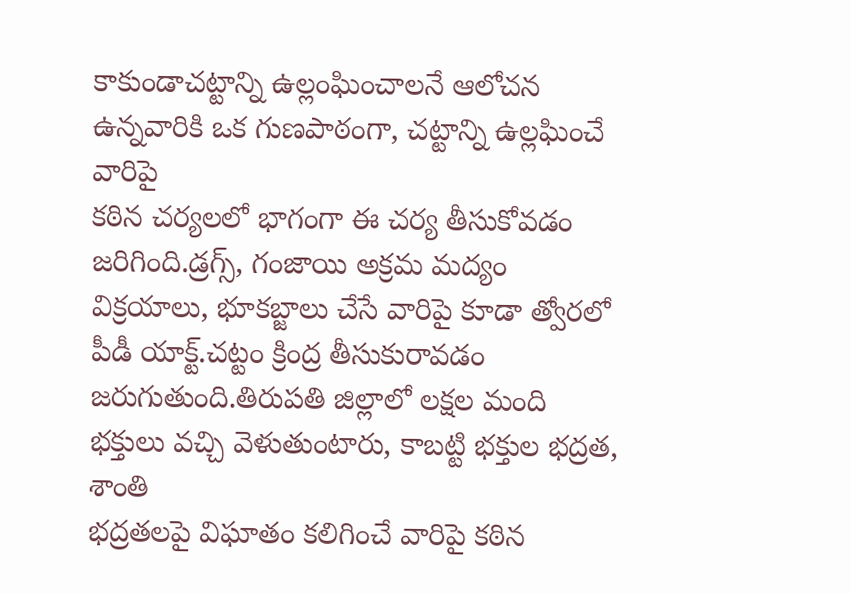కాకుండాచట్టాన్ని ఉల్లంఘించాలనే ఆలోచన ఉన్నవారికి ఒక గుణపాఠంగా, చట్టాన్ని ఉల్లఘించే వారిపై
కఠిన చర్యలలో భాగంగా ఈ చర్య తీసుకోవడం జరిగింది.డ్రగ్స్, గంజాయి అక్రమ మద్యం విక్రయాలు, భూకబ్జాలు చేసే వారిపై కూడా త్వోరలో పీడీ యాక్ట్.చట్టం క్రింద్ర తీసుకురావడం జరుగుతుంది.తిరుపతి జిల్లాలో లక్షల మంది భక్తులు వచ్చి వెళుతుంటారు, కాబట్టి భక్తుల భద్రత, శాంతి
భద్రతలపై విఘాతం కలిగించే వారిపై కఠిన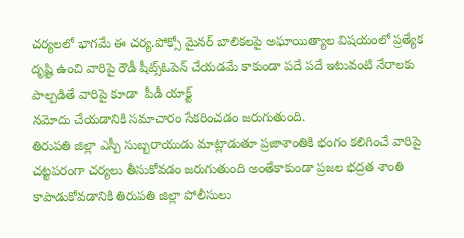చర్యలలో భాగమే ఈ చర్య.పోక్సో మైనర్ బాలికలపై అఘాయిత్యాల విషయంలో ప్రత్యేక దృష్టి ఉంచి వారిపై రౌడీ షీట్స్ఓపెన్ చేయడమే కాకుండా పదే పదే ఇటువంటి నేరాలకు పాల్పడితే వారిపై కూడా  పీడీ యాక్ట్
నమోదు చేయడానికి సమాచారం సేకరించడం జరుగుతుంది.
తిరుపతి జిల్లా ఎస్పీ సుబ్బరాయుడు మాట్లాడుతూ ప్రజాశాంతికి భంగం కలిగించే వారిపై చట్టపరంగా చర్యలు తీసుకోవడం జరుగుతుంది అంతేకాకుండా ప్రజల భద్రత శాంతి కాపాడుకోవడానికి తిరుపతి జిల్లా పోలీసులు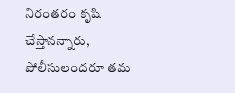నిరంతరం కృషి చేస్తానన్నారు, పోలీసులందరూ తమ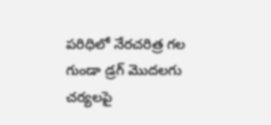పరిధిలో నేరచరిత్ర గల గుండా డ్రగ్ మొదలగు చర్యలపై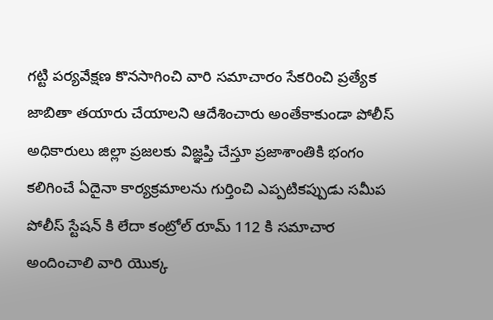గట్టి పర్యవేక్షణ కొనసాగించి వారి సమాచారం సేకరించి ప్రత్యేక జాబితా తయారు చేయాలని ఆదేశించారు అంతేకాకుండా పోలీస్ అధికారులు జిల్లా ప్రజలకు విజ్ఞప్తి చేస్తూ ప్రజాశాంతికి భంగం కలిగించే ఏదైనా కార్యక్రమాలను గుర్తించి ఎప్పటికప్పుడు సమీప పోలీస్ స్టేషన్ కి లేదా కంట్రోల్ రూమ్ 112 కి సమాచార అందించాలి వారి యొక్క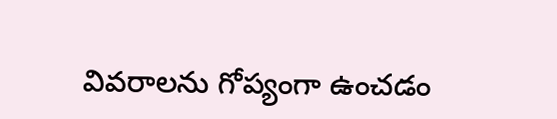వివరాలను గోప్యంగా ఉంచడం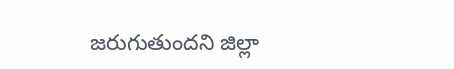జరుగుతుందని జిల్లా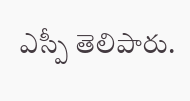ఎస్పీ తెలిపారు.